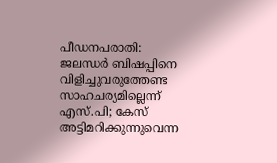പീഡനപരാതി: ജലന്ധര്‍ ബിഷപ്പിനെ വിളിച്ചുവരുത്തേണ്ട സാഹചര്യമില്ലെന്ന് എസ്.പി; കേസ് അട്ടിമറിക്കുന്നുവെന്ന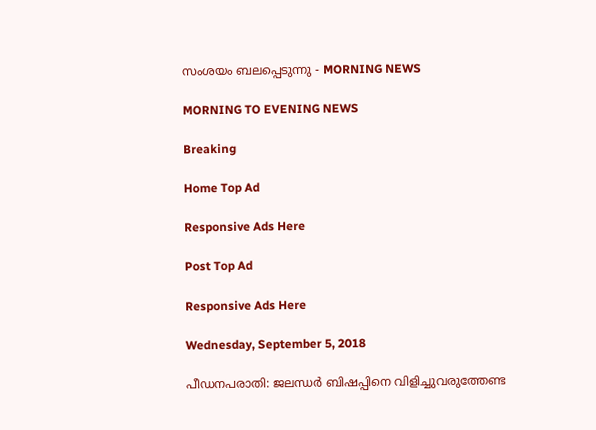സംശയം ബലപ്പെടുന്നു - MORNING NEWS

MORNING TO EVENING NEWS

Breaking

Home Top Ad

Responsive Ads Here

Post Top Ad

Responsive Ads Here

Wednesday, September 5, 2018

പീഡനപരാതി: ജലന്ധര്‍ ബിഷപ്പിനെ വിളിച്ചുവരുത്തേണ്ട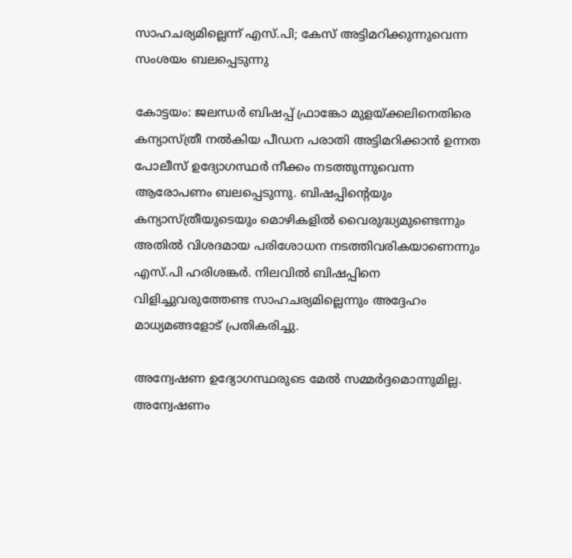സാഹചര്യമില്ലെന്ന് എസ്.പി; കേസ് അട്ടിമറിക്കുന്നുവെന്ന സംശയം ബലപ്പെടുന്നു

കോട്ടയം: ജലന്ധര്‍ ബിഷപ്പ് ഫ്രാങ്കോ മുളയ്ക്കലിനെതിരെ കന്യാസ്ത്രീ നല്‍കിയ പീഡന പരാതി അട്ടിമറിക്കാന്‍ ഉന്നത പോലീസ് ഉദ്യോഗസ്ഥര്‍ നീക്കം നടത്തുന്നുവെന്ന ആരോപണം ബലപ്പെടുന്നു. ബിഷപ്പിന്റെയും കന്യാസ്ത്രീയുടെയും മൊഴികളില്‍ വൈരുദ്ധ്യമുണ്ടെന്നും അതില്‍ വിശദമായ പരിശോധന നടത്തിവരികയാണെന്നും എസ്.പി ഹരിശങ്കര്‍. നിലവില്‍ ബിഷപ്പിനെ വിളിച്ചുവരുത്തേണ്ട സാഹചര്യമില്ലെന്നും അദ്ദേഹം മാധ്യമങ്ങളോട് പ്രതികരിച്ചു.

അന്വേഷണ ഉദ്യോഗസ്ഥരുടെ മേല്‍ സമ്മര്‍ദ്ദമൊന്നുമില്ല. അന്വേഷണം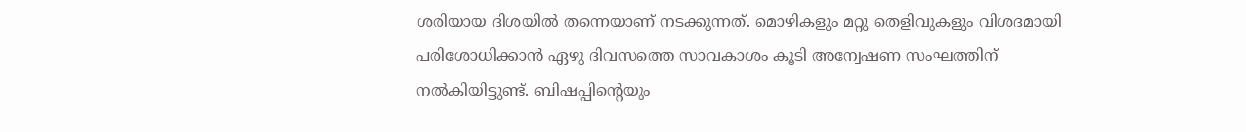ശരിയായ ദിശയില്‍ തന്നെയാണ് നടക്കുന്നത്. മൊഴികളും മറ്റു തെളിവുകളും വിശദമായി പരിശോധിക്കാന്‍ ഏഴു ദിവസത്തെ സാവകാശം കൂടി അന്വേഷണ സംഘത്തിന് നല്‍കിയിട്ടുണ്ട്. ബിഷപ്പിന്റെയും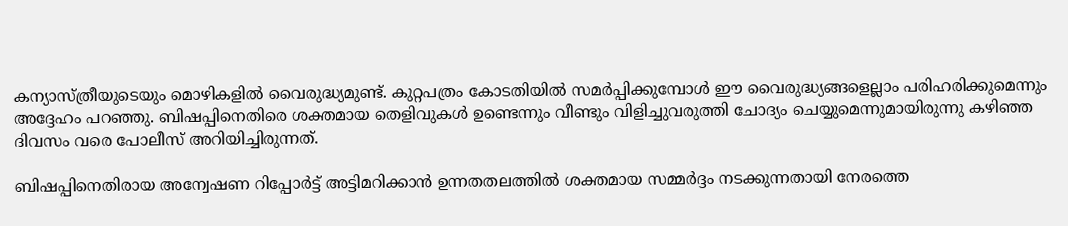കന്യാസ്ത്രീയുടെയും മൊഴികളില്‍ വൈരുദ്ധ്യമുണ്ട്. കുറ്റപത്രം കോടതിയില്‍ സമര്‍പ്പിക്കുമ്പോള്‍ ഈ വൈരുദ്ധ്യങ്ങളെല്ലാം പരിഹരിക്കുമെന്നും അദ്ദേഹം പറഞ്ഞു. ബിഷപ്പിനെതിരെ ശക്തമായ തെളിവുകള്‍ ഉണ്ടെന്നും വീണ്ടും വിളിച്ചുവരുത്തി ചോദ്യം ചെയ്യുമെന്നുമായിരുന്നു കഴിഞ്ഞ ദിവസം വരെ പോലീസ് അറിയിച്ചിരുന്നത്.

ബിഷപ്പിനെതിരായ അന്വേഷണ റിപ്പോര്‍ട്ട് അട്ടിമറിക്കാന്‍ ഉന്നതതലത്തില്‍ ശക്തമായ സമ്മര്‍ദ്ദം നടക്കുന്നതായി നേരത്തെ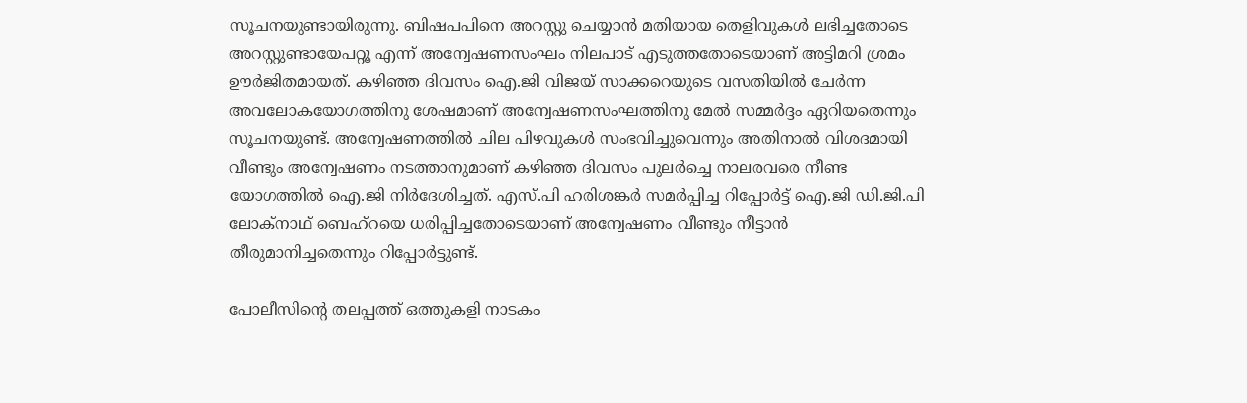സൂചനയുണ്ടായിരുന്നു. ബിഷപപിനെ അറസ്റ്റു ചെയ്യാന്‍ മതിയായ തെളിവുകള്‍ ലഭിച്ചതോടെ അറസ്റ്റുണ്ടായേപറ്റൂ എന്ന് അന്വേഷണസംഘം നിലപാട് എടുത്തതോടെയാണ് അട്ടിമറി ശ്രമം ഊര്‍ജിതമായത്. കഴിഞ്ഞ ദിവസം ഐ.ജി വിജയ് സാക്കറെയുടെ വസതിയില്‍ ചേര്‍ന്ന അവലോകയോഗത്തിനു ശേഷമാണ് അന്വേഷണസംഘത്തിനു മേല്‍ സമ്മര്‍ദ്ദം ഏറിയതെന്നും സൂചനയുണ്ട്. അന്വേഷണത്തില്‍ ചില പിഴവുകള്‍ സംഭവിച്ചുവെന്നും അതിനാല്‍ വിശദമായി വീണ്ടും അന്വേഷണം നടത്താനുമാണ് കഴിഞ്ഞ ദിവസം പുലര്‍ച്ചെ നാലരവരെ നീണ്ട യോഗത്തില്‍ ഐ.ജി നിര്‍ദേശിച്ചത്. എസ്.പി ഹരിശങ്കര്‍ സമര്‍പ്പിച്ച റിപ്പോര്‍ട്ട് ഐ.ജി ഡി.ജി.പി ലോക്‌നാഥ് ബെഹ്‌റയെ ധരിപ്പിച്ചതോടെയാണ് അന്വേഷണം വീണ്ടും നീട്ടാന്‍ തീരുമാനിച്ചതെന്നും റിപ്പോര്‍ട്ടുണ്ട്.

പോലീസിന്റെ തലപ്പത്ത് ഒത്തുകളി നാടകം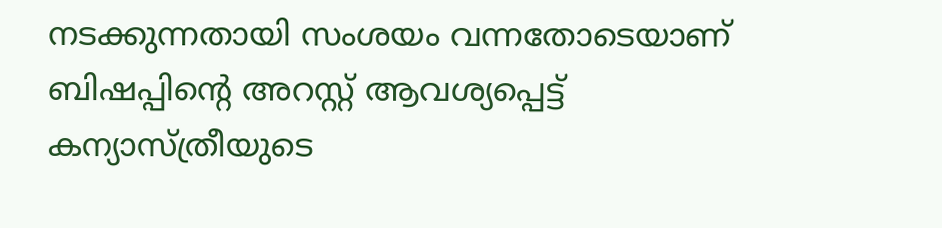നടക്കുന്നതായി സംശയം വന്നതോടെയാണ് ബിഷപ്പിന്റെ അറസ്റ്റ് ആവശ്യപ്പെട്ട് കന്യാസ്ത്രീയുടെ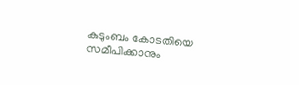കുടുംബം കോടതിയെ സമീപിക്കാനും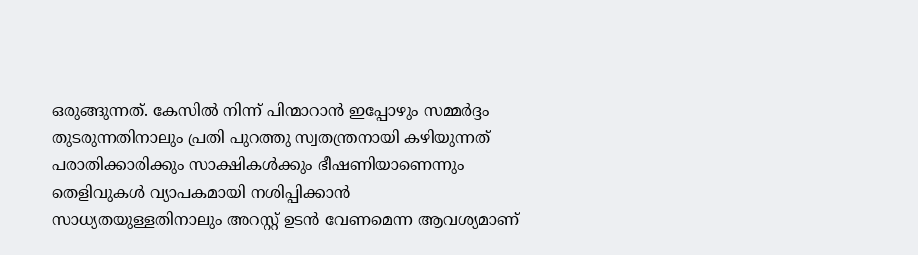ഒരുങ്ങുന്നത്. കേസില്‍ നിന്ന് പിന്മാറാന്‍ ഇപ്പോഴും സമ്മര്‍ദ്ദം തുടരുന്നതിനാലും പ്രതി പുറത്തു സ്വതന്ത്രനായി കഴിയുന്നത് പരാതിക്കാരിക്കും സാക്ഷികള്‍ക്കും ഭീഷണിയാണെന്നും തെളിവുകള്‍ വ്യാപകമായി നശിപ്പിക്കാന്‍ സാധ്യതയുള്ളതിനാലും അറസ്റ്റ് ഉടന്‍ വേണമെന്ന ആവശ്യമാണ്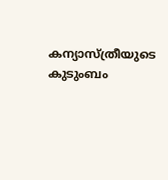കന്യാസ്ത്രീയുടെ കുടുംബം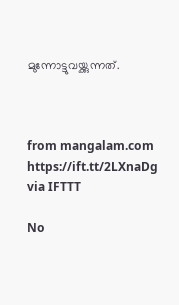മുന്നോട്ടുവയ്ക്കുന്നത്.



from mangalam.com https://ift.tt/2LXnaDg
via IFTTT

No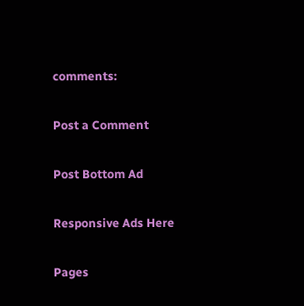comments:

Post a Comment

Post Bottom Ad

Responsive Ads Here

Pages